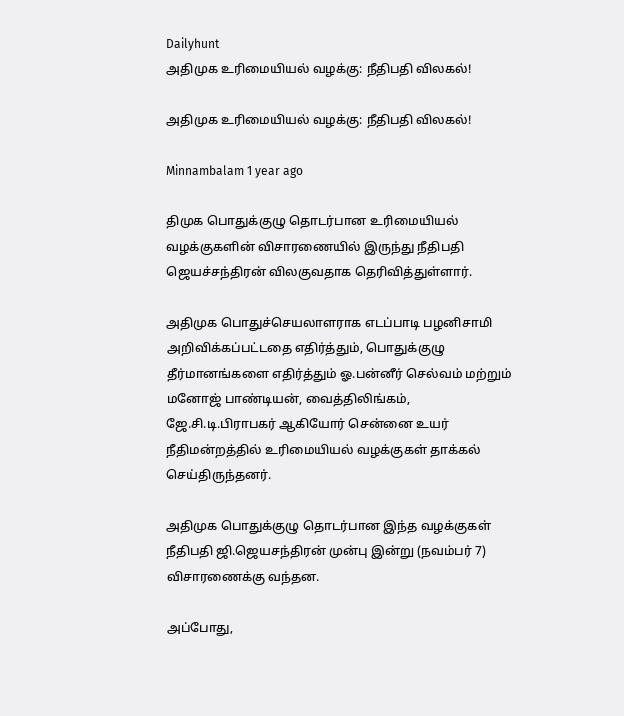Dailyhunt
அதிமுக உரிமையியல் வழக்கு: நீதிபதி விலகல்!

அதிமுக உரிமையியல் வழக்கு: நீதிபதி விலகல்!

Minnambalam 1 year ago

திமுக பொதுக்குழு தொடர்பான உரிமையியல் வழக்குகளின் விசாரணையில் இருந்து நீதிபதி ஜெயச்சந்திரன் விலகுவதாக தெரிவித்துள்ளார்.

அதிமுக பொதுச்செயலாளராக எடப்பாடி பழனிசாமி அறிவிக்கப்பட்டதை எதிர்த்தும், பொதுக்குழு தீர்மானங்களை எதிர்த்தும் ஓ.பன்னீர் செல்வம் மற்றும் மனோஜ் பாண்டியன், வைத்திலிங்கம், ஜே.சி.டி.பிராபகர் ஆகியோர் சென்னை உயர் நீதிமன்றத்தில் உரிமையியல் வழக்குகள் தாக்கல் செய்திருந்தனர்.

அதிமுக பொதுக்குழு தொடர்பான இந்த வழக்குகள் நீதிபதி ஜி.ஜெயசந்திரன் முன்பு இன்று (நவம்பர் 7) விசாரணைக்கு வந்தன.

அப்போது,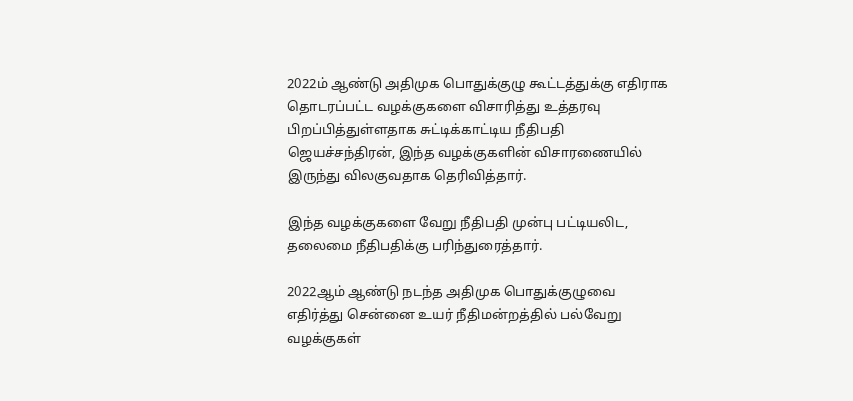2022ம் ஆண்டு அதிமுக பொதுக்குழு கூட்டத்துக்கு எதிராக தொடரப்பட்ட வழக்குகளை விசாரித்து உத்தரவு பிறப்பித்துள்ளதாக சுட்டிக்காட்டிய நீதிபதி ஜெயச்சந்திரன், இந்த வழக்குகளின் விசாரணையில் இருந்து விலகுவதாக தெரிவித்தார்.

இந்த வழக்குகளை வேறு நீதிபதி முன்பு பட்டியலிட, தலைமை நீதிபதிக்கு பரிந்துரைத்தார்.

2022ஆம் ஆண்டு நடந்த அதிமுக பொதுக்குழுவை எதிர்த்து சென்னை உயர் நீதிமன்றத்தில் பல்வேறு வழக்குகள்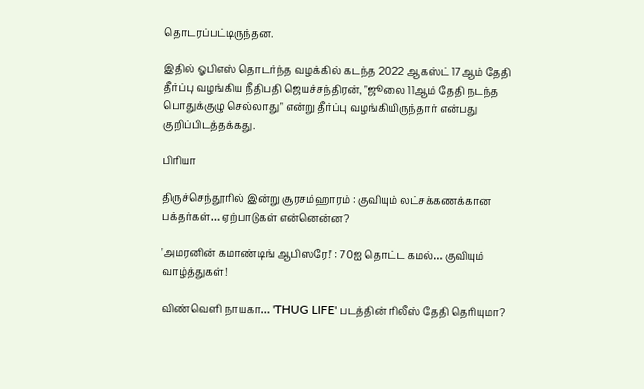தொடரப்பட்டிருந்தன.

இதில் ஓபிஎஸ் தொடர்ந்த வழக்கில் கடந்த 2022 ஆகஸ்ட் 17ஆம் தேதி தீர்ப்பு வழங்கிய நீதிபதி ஜெயச்சந்திரன், "ஜூலை 11ஆம் தேதி நடந்த பொதுக்குழு செல்லாது" என்று தீர்ப்பு வழங்கியிருந்தார் என்பது குறிப்பிடத்தக்கது.

பிரியா

திருச்செந்தூரில் இன்று சூரசம்ஹாரம் : குவியும் லட்சக்கணக்கான பக்தர்கள்… ஏற்பாடுகள் என்னென்ன?

'அமரனின் கமாண்டிங் ஆபிஸரே!' : 70ஐ தொட்ட கமல்… குவியும் வாழ்த்துகள்!

விண்வெளி நாயகா… 'THUG LIFE' படத்தின் ரிலீஸ் தேதி தெரியுமா?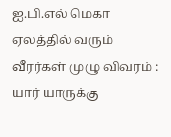ஐ.பி.எல் மெகா ஏலத்தில் வரும் வீரர்கள் முழு விவரம் : யார் யாருக்கு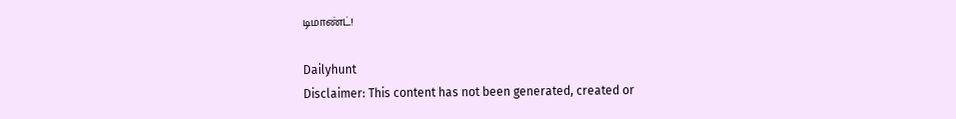டிமாண்ட்!

Dailyhunt
Disclaimer: This content has not been generated, created or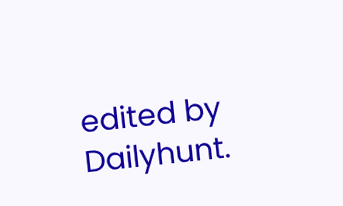edited by Dailyhunt.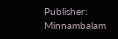Publisher: Minnambalam